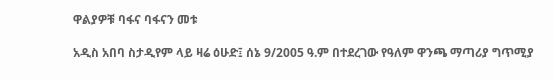ዋልያዎቹ ባፋና ባፋናን መቱ

አዲስ አበባ ስታዲየም ላይ ዛሬ ዕሁድ፤ ሰኔ 9/2005 ዓ.ም በተደረገው የዓለም ዋንጫ ማጣሪያ ግጥሚያ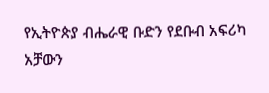የኢትዮጵያ ብሔራዊ ቡድን የደቡብ አፍሪካ አቻውን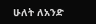ሁለት ለአንድ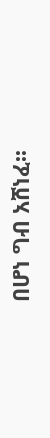በሆነ ግብ አሸነፈ፡፡